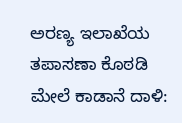ಅರಣ್ಯ ಇಲಾಖೆಯ ತಪಾಸಣಾ ಕೊಠಡಿ ಮೇಲೆ ಕಾಡಾನೆ ದಾಳಿ: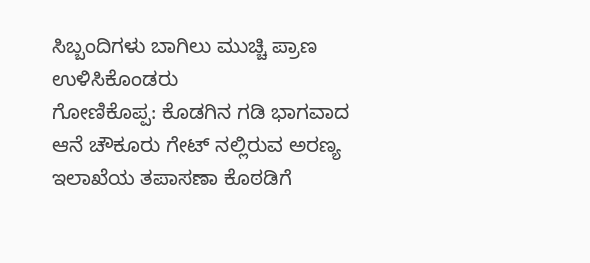ಸಿಬ್ಬಂದಿಗಳು ಬಾಗಿಲು ಮುಚ್ಚಿ ಪ್ರಾಣ ಉಳಿಸಿಕೊಂಡರು
ಗೋಣಿಕೊಪ್ಪ: ಕೊಡಗಿನ ಗಡಿ ಭಾಗವಾದ ಆನೆ ಚೌಕೂರು ಗೇಟ್ ನಲ್ಲಿರುವ ಅರಣ್ಯ ಇಲಾಖೆಯ ತಪಾಸಣಾ ಕೊಠಡಿಗೆ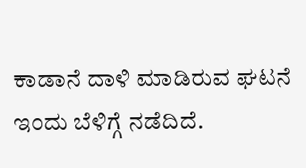ಕಾಡಾನೆ ದಾಳಿ ಮಾಡಿರುವ ಘಟನೆ ಇಂದು ಬೆಳಿಗ್ಗೆ ನಡೆದಿದೆ.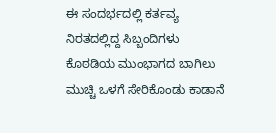ಈ ಸಂದರ್ಭದಲ್ಲಿ ಕರ್ತವ್ಯ ನಿರತದಲ್ಲಿದ್ದ ಸಿಬ್ಬಂದಿಗಳು ಕೊಠಡಿಯ ಮುಂಭಾಗದ ಬಾಗಿಲು ಮುಚ್ಚಿ ಒಳಗೆ ಸೇರಿಕೊಂಡು ಕಾಡಾನೆ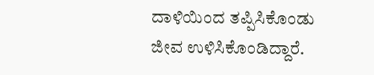ದಾಳಿಯಿಂದ ತಪ್ಪಿಸಿಕೊಂಡು ಜೀವ ಉಳಿಸಿಕೊಂಡಿದ್ದಾರೆ.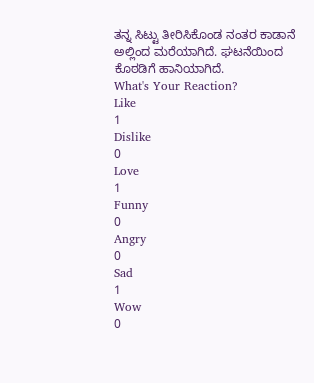ತನ್ನ ಸಿಟ್ಟು ತೀರಿಸಿಕೊಂಡ ನಂತರ ಕಾಡಾನೆ ಅಲ್ಲಿಂದ ಮರೆಯಾಗಿದೆ. ಘಟನೆಯಿಂದ ಕೊಠಡಿಗೆ ಹಾನಿಯಾಗಿದೆ.
What's Your Reaction?
Like
1
Dislike
0
Love
1
Funny
0
Angry
0
Sad
1
Wow
0